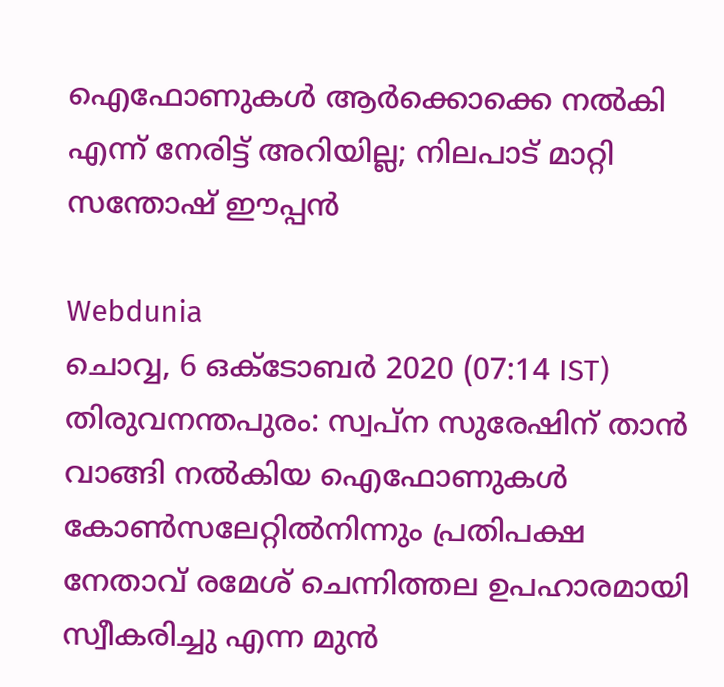ഐഫോണുകൾ ആർക്കൊക്കെ നൽകി എന്ന് നേരിട്ട് അറിയില്ല; നിലപാട് മാറ്റി സന്തോഷ് ഈപ്പൻ

Webdunia
ചൊവ്വ, 6 ഒക്‌ടോബര്‍ 2020 (07:14 IST)
തിരുവനന്തപുരം: സ്വപ്ന സുരേഷിന് താൻ വാങ്ങി നൽകിയ ഐഫോണുകൾ കോൺസലേറ്റിൽനിന്നും പ്രതിപക്ഷ നേതാവ് രമേശ് ചെന്നിത്തല ഉപഹാരമായി സ്വീകരിച്ചു എന്ന മുൻ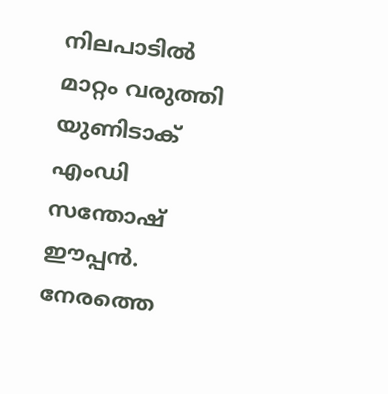നിലപാടിൽ മാറ്റം വരുത്തി യുണിടാക് എംഡി സന്തോഷ് ഈപ്പൻ. നേരത്തെ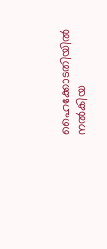ഹൈക്കോടതിയിൽ നൽകിയ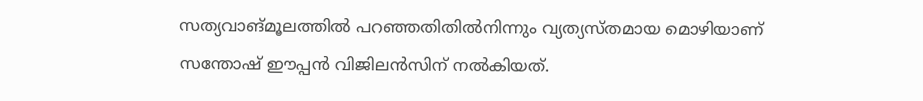സത്യവാങ്മൂലത്തിൽ പറഞ്ഞതിതിൽനിന്നും വ്യത്യസ്തമായ മൊഴിയാണ് സന്തോഷ് ഈപ്പൻ വിജിലൻസിന് നൽകിയത്.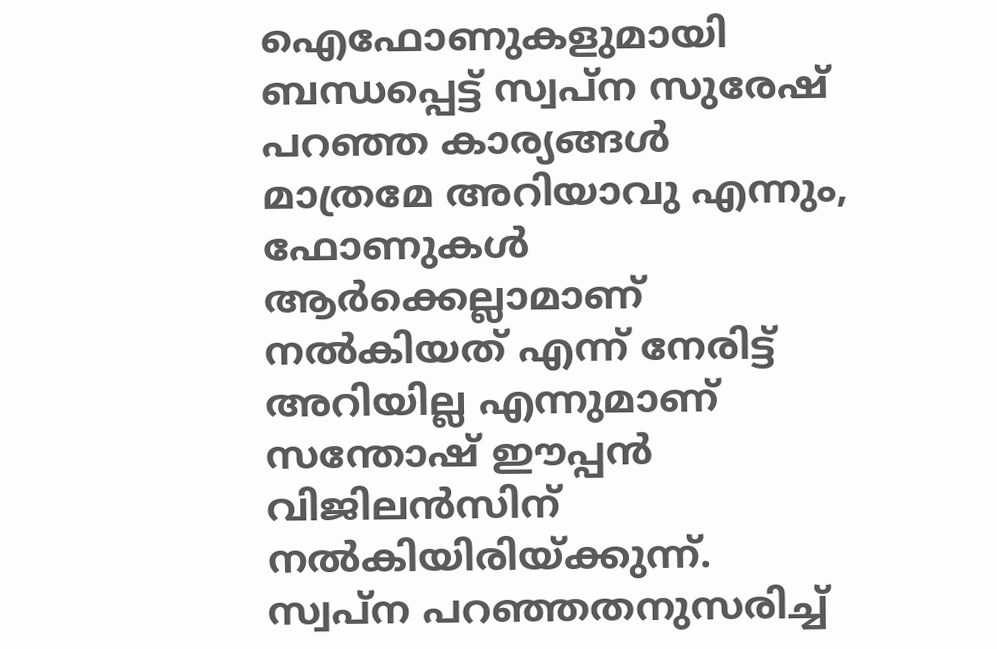ഐഫോണുകളുമായി ബന്ധപ്പെട്ട് സ്വപ്ന സുരേഷ് പറഞ്ഞ കാര്യങ്ങൾ മാത്രമേ അറിയാവു എന്നും, ഫോണുകൾ ആർക്കെല്ലാമാണ് നൽകിയത് എന്ന് നേരിട്ട് അറിയില്ല എന്നുമാണ് സന്തോഷ് ഈപ്പൻ വിജിലൻസിന് നൽകിയിരിയ്ക്കുന്ന്. സ്വപ്ന പറഞ്ഞതനുസരിച്ച്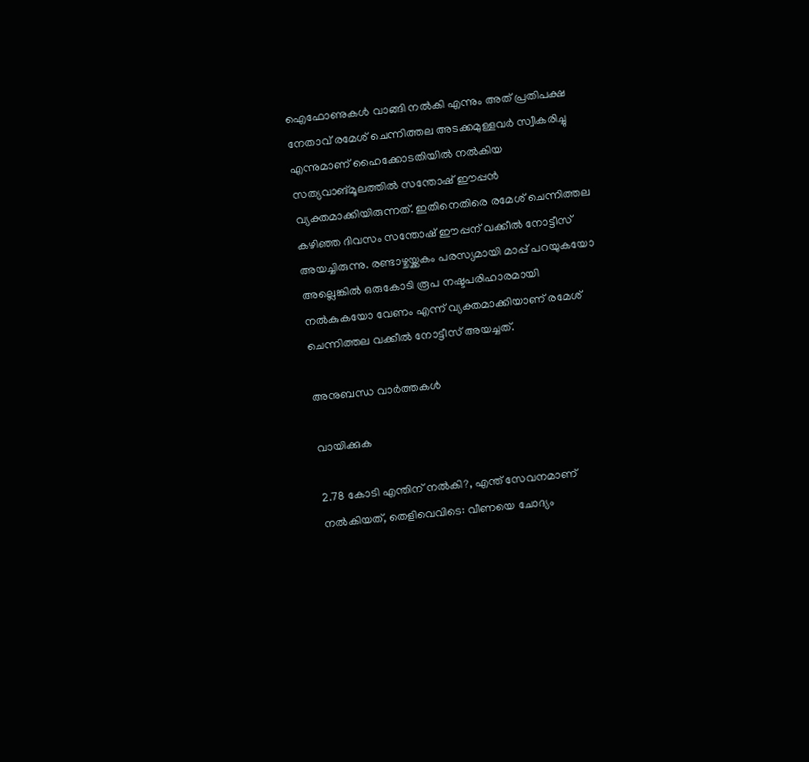ഐഫോണുകൾ വാങ്ങി നൽകി എന്നും അത് പ്രതിപക്ഷ നേതാവ് രമേശ് ചെന്നിത്തല അടക്കമുള്ളവർ സ്വീകരിച്ചു എന്നുമാണ് ഹൈക്കോടതിയിൽ നൽകിയ സത്യവാങ്‌മൂലത്തിൽ സന്തോഷ് ഈപ്പൻ വ്യക്തമാക്കിയിരുന്നത്. ഇതിനെതിരെ രമേശ് ചെന്നിത്തല കഴിഞ്ഞ ദിവസം സന്തോഷ് ഈപ്പന് വക്കീൽ നോട്ടീസ് അയച്ചിരുന്നു. രണ്ടാഴ്ചയ്ക്കകം പരസ്യമായി മാപ്പ് പറയുകയോ അല്ലെങ്കിൽ ഒരുകോടി രൂപ നഷ്ടപരിഹാരമായി നൽകുകയോ വേണം എന്ന് വ്യക്തമാക്കിയാണ് രമേശ് ചെന്നിത്തല വക്കീൽ നോട്ടീസ് അയച്ചത്.

അനുബന്ധ വാര്‍ത്തകള്‍

വായിക്കുക

2.78 കോടി എന്തിന് നൽകി?, എന്ത് സേവനമാണ് നൽകിയത്, തെളിവെവിടെ: വീണയെ ചോദ്യം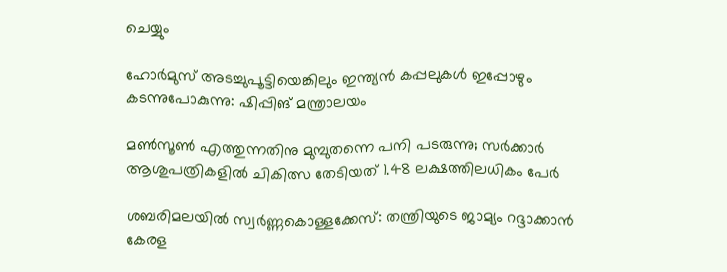ചെയ്യും

ഹോര്‍മുസ് അടച്ചുപൂട്ടിയെങ്കിലും ഇന്ത്യന്‍ കപ്പലുകള്‍ ഇപ്പോഴും കടന്നുപോകുന്നു: ഷിപ്പിങ് മന്ത്രാലയം

മണ്‍സൂണ്‍ എത്തുന്നതിനു മുമ്പുതന്നെ പനി പടരുന്നു; സര്‍ക്കാര്‍ ആശുപത്രികളില്‍ ചികിത്സ തേടിയത് 1.48 ലക്ഷത്തിലധികം പേര്‍

ശബരിമലയില്‍ സ്വര്‍ണ്ണകൊള്ളക്കേസ്: തന്ത്രിയുടെ ജാമ്യം റദ്ദാക്കാന്‍ കേരള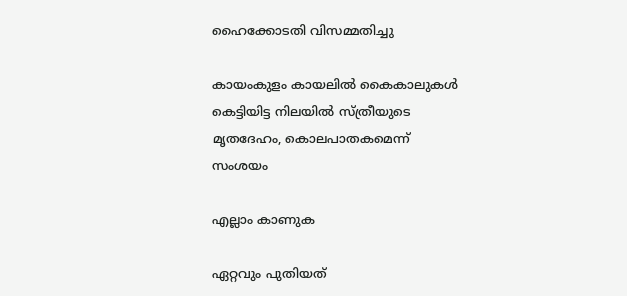ഹൈക്കോടതി വിസമ്മതിച്ചു

കായംകുളം കായലില്‍ കൈകാലുകള്‍ കെട്ടിയിട്ട നിലയില്‍ സ്ത്രീയുടെ മൃതദേഹം, കൊലപാതകമെന്ന് സംശയം

എല്ലാം കാണുക

ഏറ്റവും പുതിയത്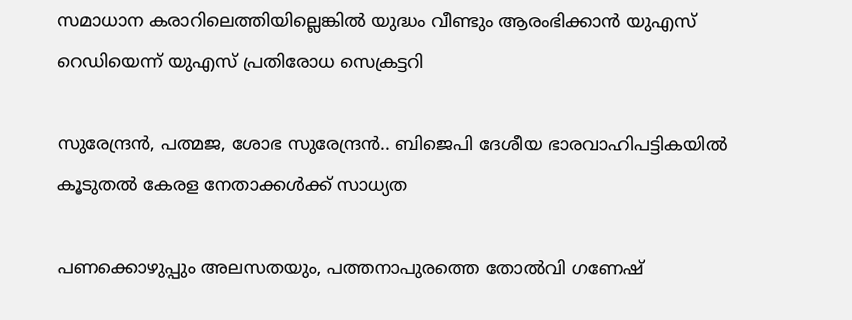സമാധാന കരാറിലെത്തിയില്ലെങ്കിൽ യുദ്ധം വീണ്ടും ആരംഭിക്കാൻ യുഎസ് റെഡിയെന്ന് യുഎസ് പ്രതിരോധ സെക്രട്ടറി

സുരേന്ദ്രൻ, പത്മജ, ശോഭ സുരേന്ദ്രൻ.. ബിജെപി ദേശീയ ഭാരവാഹിപട്ടികയിൽ കൂടുതൽ കേരള നേതാക്കൾക്ക് സാധ്യത

പണക്കൊഴുപ്പും അലസതയും, പത്തനാപുരത്തെ തോൽവി ഗണേഷ്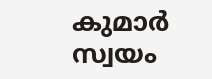കുമാർ സ്വയം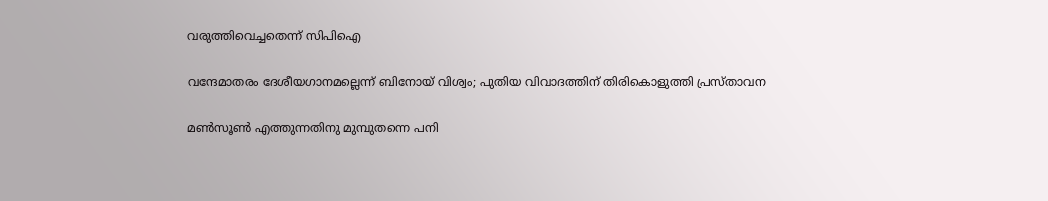വരുത്തിവെച്ചതെന്ന് സിപിഐ

വന്ദേമാതരം ദേശീയഗാനമല്ലെന്ന് ബിനോയ് വിശ്വം; പുതിയ വിവാദത്തിന് തിരികൊളുത്തി പ്രസ്താവന

മണ്‍സൂണ്‍ എത്തുന്നതിനു മുമ്പുതന്നെ പനി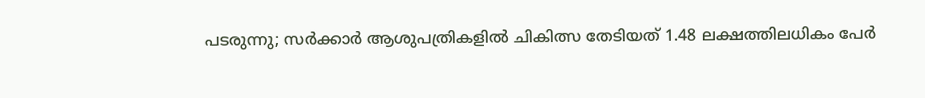പടരുന്നു; സര്‍ക്കാര്‍ ആശുപത്രികളില്‍ ചികിത്സ തേടിയത് 1.48 ലക്ഷത്തിലധികം പേര്‍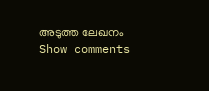അടുത്ത ലേഖനം
Show comments